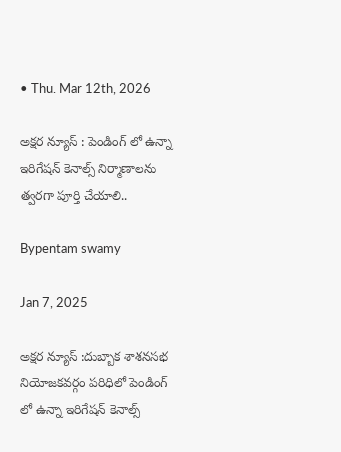• Thu. Mar 12th, 2026

అక్షర న్యూస్ : పెండింగ్ లో ఉన్నా ఇరిగేషన్ కెనాల్స్ నిర్మాణాలను త్వరగా పూర్తి చేయాలి..

Bypentam swamy

Jan 7, 2025

అక్షర న్యూస్ :దుబ్బాక శాశనసభ నియోజకవర్గం పరిధిలో పెండింగ్ లో ఉన్నా ఇరిగేషన్ కెనాల్స్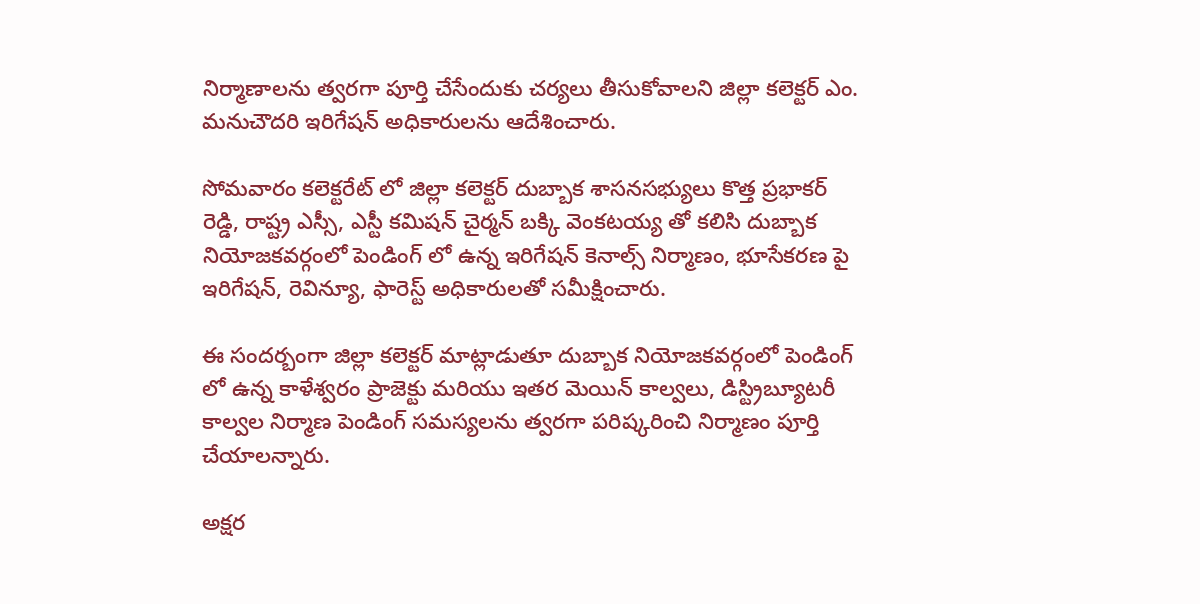నిర్మాణాలను త్వరగా పూర్తి చేసేందుకు చర్యలు తీసుకోవాలని జిల్లా కలెక్టర్ ఎం. మనుచౌదరి ఇరిగేషన్ అధికారులను ఆదేశించారు.

సోమవారం కలెక్టరేట్ లో జిల్లా కలెక్టర్ దుబ్బాక శాసనసభ్యులు కొత్త ప్రభాకర్ రెడ్డి, రాష్ట్ర ఎస్సీ, ఎస్టీ కమిషన్ చైర్మన్ బక్కి వెంకటయ్య తో కలిసి దుబ్బాక నియోజకవర్గంలో పెండింగ్ లో ఉన్న ఇరిగేషన్ కెనాల్స్ నిర్మాణం, భూసేకరణ పై ఇరిగేషన్, రెవిన్యూ, ఫారెస్ట్ అధికారులతో సమీక్షించారు.

ఈ సందర్బంగా జిల్లా కలెక్టర్ మాట్లాడుతూ దుబ్బాక నియోజకవర్గంలో పెండింగ్ లో ఉన్న కాళేశ్వరం ప్రాజెక్టు మరియు ఇతర మెయిన్ కాల్వలు, డిస్ట్రిబ్యూటరీ కాల్వల నిర్మాణ పెండింగ్ సమస్యలను త్వరగా పరిష్కరించి నిర్మాణం పూర్తి చేయాలన్నారు.

అక్షర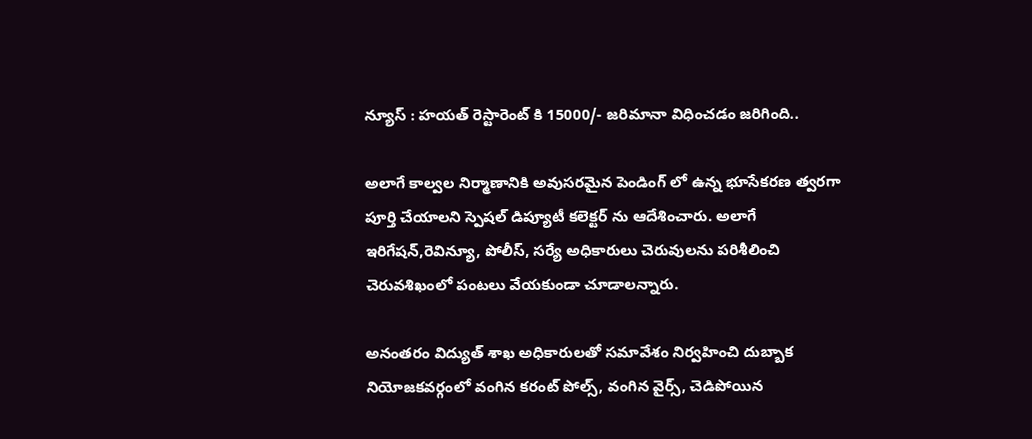న్యూస్ : హయత్ రెస్టారెంట్ కి 15000/- జరిమానా విధించడం జరిగింది..

అలాగే కాల్వల నిర్మాణానికి అవుసరమైన పెండింగ్ లో ఉన్న భూసేకరణ త్వరగా పూర్తి చేయాలని స్పెషల్ డిప్యూటీ కలెక్టర్ ను ఆదేశించారు. అలాగే ఇరిగేషన్,రెవిన్యూ, పోలీస్, సర్యే అధికారులు చెరువులను పరిశీలించి చెరువశిఖంలో పంటలు వేయకుండా చూడాలన్నారు.

అనంతరం విద్యుత్ శాఖ అధికారులతో సమావేశం నిర్వహించి దుబ్బాక నియోజకవర్గంలో వంగిన కరంట్ పోల్స్, వంగిన వైర్స్, చెడిపోయిన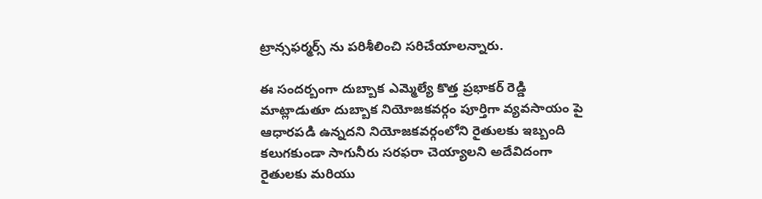ట్రాన్సఫర్మర్స్ ను పరిశీలించి సరిచేయాలన్నారు.

ఈ సందర్బంగా దుబ్బాక ఎమ్మెల్యే కొత్త ప్రభాకర్ రెడ్డి మాట్లాడుతూ దుబ్బాక నియోజకవర్గం పూర్తిగా వ్యవసాయం పై ఆధారపడి ఉన్నదని నియోజకవర్గంలోని రైతులకు ఇబ్బంది కలుగకుండా సాగునీరు సరఫరా చెయ్యాలని అదేవిదంగా రైతులకు మరియు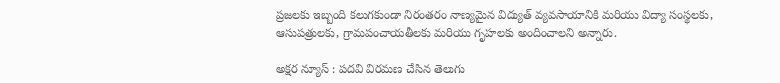ప్రజలకు ఇబ్బంది కలుగకుండా నిరంతరం నాణ్యమైన విద్యుత్ వ్యవసాయానికి మరియు విద్యా సంస్థలకు, ఆసుపత్రులకు, గ్రామపంచాయతీలకు మరియు గృహలకు అందించాలని అన్నారు.

అక్షర న్యూస్ : పదవి విరమణ చేసిన తెలుగు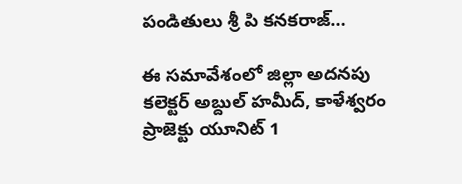పండితులు శ్రీ పి కనకరాజ్…

ఈ సమావేశంలో జిల్లా అదనపు కలెక్టర్ అబ్దుల్ హమీద్, కాళేశ్వరం ప్రాజెక్టు యూనిట్ 1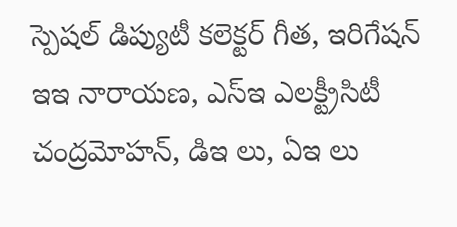స్పెషల్ డిప్యుటీ కలెక్టర్ గీత, ఇరిగేషన్ ఇఇ నారాయణ, ఎస్ఇ ఎలక్ట్రీసిటీ చంద్రమోహన్, డిఇ లు, ఏఇ లు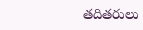తదితరులు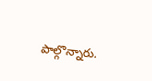పాల్గొన్నారు.